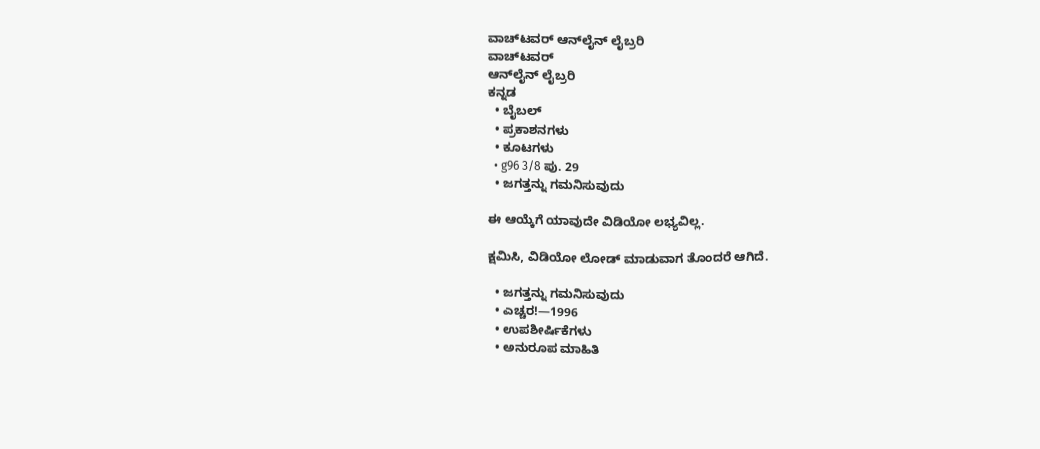ವಾಚ್‌ಟವರ್ ಆನ್‌ಲೈನ್ ಲೈಬ್ರರಿ
ವಾಚ್‌ಟವರ್
ಆನ್‌ಲೈನ್ ಲೈಬ್ರರಿ
ಕನ್ನಡ
  • ಬೈಬಲ್
  • ಪ್ರಕಾಶನಗಳು
  • ಕೂಟಗಳು
  • g96 3/8 ಪು. 29
  • ಜಗತ್ತನ್ನು ಗಮನಿಸುವುದು

ಈ ಆಯ್ಕೆಗೆ ಯಾವುದೇ ವಿಡಿಯೋ ಲಭ್ಯವಿಲ್ಲ.

ಕ್ಷಮಿಸಿ, ವಿಡಿಯೋ ಲೋಡ್ ಮಾಡುವಾಗ ತೊಂದರೆ ಆಗಿದೆ.

  • ಜಗತ್ತನ್ನು ಗಮನಿಸುವುದು
  • ಎಚ್ಚರ!—1996
  • ಉಪಶೀರ್ಷಿಕೆಗಳು
  • ಅನುರೂಪ ಮಾಹಿತಿ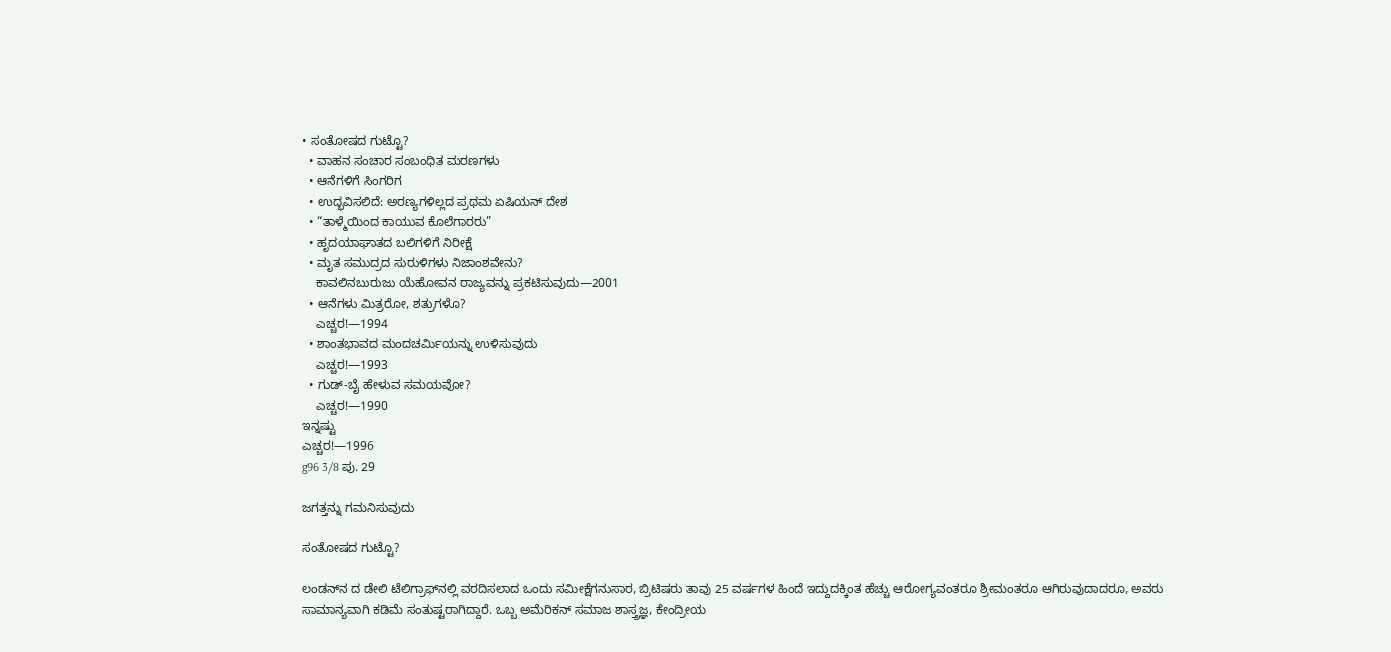• ಸಂತೋಷದ ಗುಟ್ಟೊ?
  • ವಾಹನ ಸಂಚಾರ ಸಂಬಂಧಿತ ಮರಣಗಳು
  • ಆನೆಗಳಿಗೆ ಸಿಂಗರಿಗ
  • ಉದ್ಭವಿಸಲಿದೆ: ಅರಣ್ಯಗಳಿಲ್ಲದ ಪ್ರಥಮ ಏಷಿಯನ್‌ ದೇಶ
  • “ತಾಳ್ಮೆಯಿಂದ ಕಾಯುವ ಕೊಲೆಗಾರರು”
  • ಹೃದಯಾಘಾತದ ಬಲಿಗಳಿಗೆ ನಿರೀಕ್ಷೆ
  • ಮೃತ ಸಮುದ್ರದ ಸುರುಳಿಗಳು ನಿಜಾಂಶವೇನು?
    ಕಾವಲಿನಬುರುಜು ಯೆಹೋವನ ರಾಜ್ಯವನ್ನು ಪ್ರಕಟಿಸುವುದು—2001
  • ಆನೆಗಳು ಮಿತ್ರರೋ, ಶತ್ರುಗಳೊ?
    ಎಚ್ಚರ!—1994
  • ಶಾಂತಭಾವದ ಮಂದಚರ್ಮಿಯನ್ನು ಉಳಿಸುವುದು
    ಎಚ್ಚರ!—1993
  • ಗುಡ್‌-ಬೈ ಹೇಳುವ ಸಮಯವೋ?
    ಎಚ್ಚರ!—1990
ಇನ್ನಷ್ಟು
ಎಚ್ಚರ!—1996
g96 3/8 ಪು. 29

ಜಗತ್ತನ್ನು ಗಮನಿಸುವುದು

ಸಂತೋಷದ ಗುಟ್ಟೊ?

ಲಂಡನ್‌ನ ದ ಡೇಲಿ ಟೆಲಿಗ್ರಾಫ್‌ನಲ್ಲಿ ವರದಿಸಲಾದ ಒಂದು ಸಮೀಕ್ಷೆಗನುಸಾರ, ಬ್ರಿಟಿಷರು ತಾವು 25 ವರ್ಷಗಳ ಹಿಂದೆ ಇದ್ದುದಕ್ಕಿಂತ ಹೆಚ್ಚು ಆರೋಗ್ಯವಂತರೂ ಶ್ರೀಮಂತರೂ ಆಗಿರುವುದಾದರೂ, ಅವರು ಸಾಮಾನ್ಯವಾಗಿ ಕಡಿಮೆ ಸಂತುಷ್ಟರಾಗಿದ್ದಾರೆ. ಒಬ್ಬ ಅಮೆರಿಕನ್‌ ಸಮಾಜ ಶಾಸ್ತ್ರಜ್ಞ, ಕೇಂದ್ರೀಯ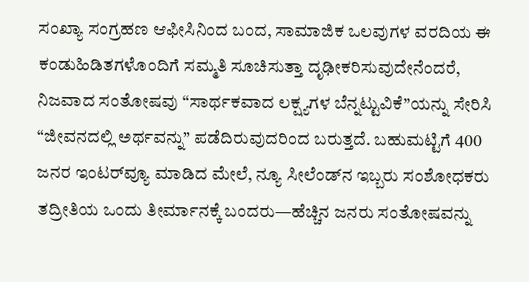ಸಂಖ್ಯಾ ಸಂಗ್ರಹಣ ಆಫೀಸಿನಿಂದ ಬಂದ, ಸಾಮಾಜಿಕ ಒಲವುಗಳ ವರದಿಯ ಈ ಕಂಡುಹಿಡಿತಗಳೊಂದಿಗೆ ಸಮ್ಮತಿ ಸೂಚಿಸುತ್ತಾ ದೃಢೀಕರಿಸುವುದೇನೆಂದರೆ, ನಿಜವಾದ ಸಂತೋಷವು “ಸಾರ್ಥಕವಾದ ಲಕ್ಷ್ಯಗಳ ಬೆನ್ನಟ್ಟುವಿಕೆ”ಯನ್ನು ಸೇರಿಸಿ “ಜೀವನದಲ್ಲಿ ಅರ್ಥವನ್ನು” ಪಡೆದಿರುವುದರಿಂದ ಬರುತ್ತದೆ. ಬಹುಮಟ್ಟಿಗೆ 400 ಜನರ ಇಂಟರ್‌ವ್ಯೂ ಮಾಡಿದ ಮೇಲೆ, ನ್ಯೂ ಸೀಲೆಂಡ್‌ನ ಇಬ್ಬರು ಸಂಶೋಧಕರು ತದ್ರೀತಿಯ ಒಂದು ತೀರ್ಮಾನಕ್ಕೆ ಬಂದರು—ಹೆಚ್ಚಿನ ಜನರು ಸಂತೋಷವನ್ನು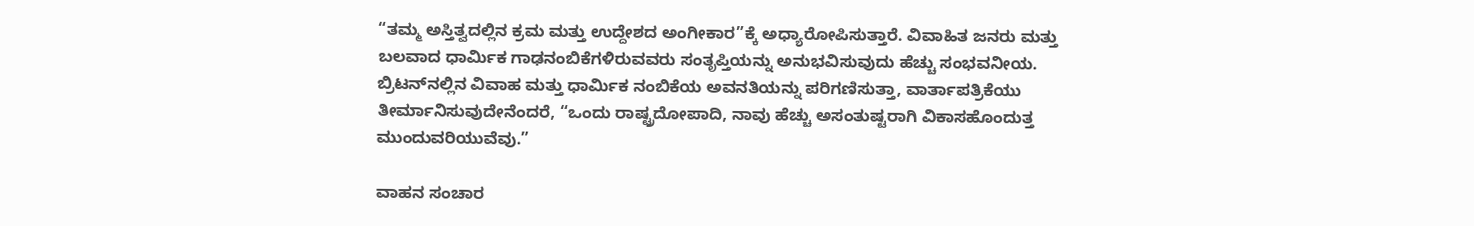“ತಮ್ಮ ಅಸ್ತಿತ್ವದಲ್ಲಿನ ಕ್ರಮ ಮತ್ತು ಉದ್ದೇಶದ ಅಂಗೀಕಾರ”ಕ್ಕೆ ಅಧ್ಯಾರೋಪಿಸುತ್ತಾರೆ. ವಿವಾಹಿತ ಜನರು ಮತ್ತು ಬಲವಾದ ಧಾರ್ಮಿಕ ಗಾಢನಂಬಿಕೆಗಳಿರುವವರು ಸಂತೃಪ್ತಿಯನ್ನು ಅನುಭವಿಸುವುದು ಹೆಚ್ಚು ಸಂಭವನೀಯ. ಬ್ರಿಟನ್‌ನಲ್ಲಿನ ವಿವಾಹ ಮತ್ತು ಧಾರ್ಮಿಕ ನಂಬಿಕೆಯ ಅವನತಿಯನ್ನು ಪರಿಗಣಿಸುತ್ತಾ, ವಾರ್ತಾಪತ್ರಿಕೆಯು ತೀರ್ಮಾನಿಸುವುದೇನೆಂದರೆ, “ಒಂದು ರಾಷ್ಟ್ರದೋಪಾದಿ, ನಾವು ಹೆಚ್ಚು ಅಸಂತುಷ್ಟರಾಗಿ ವಿಕಾಸಹೊಂದುತ್ತ ಮುಂದುವರಿಯುವೆವು.”

ವಾಹನ ಸಂಚಾರ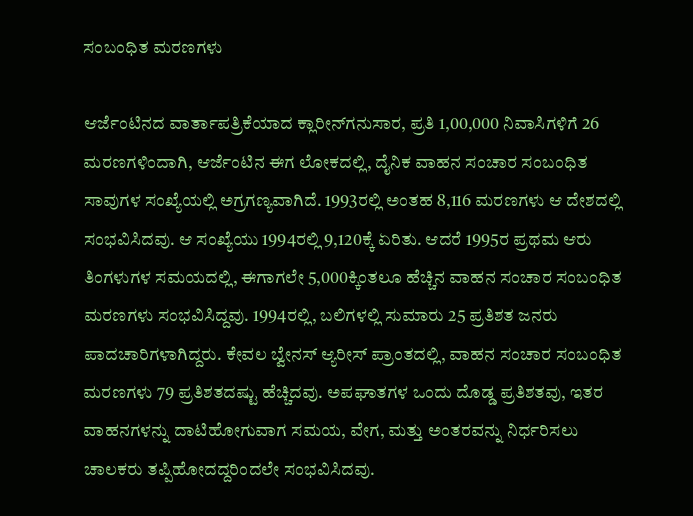ಸಂಬಂಧಿತ ಮರಣಗಳು

ಆರ್ಜೆಂಟಿನದ ವಾರ್ತಾಪತ್ರಿಕೆಯಾದ ಕ್ಲಾರೀನ್‌ಗನುಸಾರ, ಪ್ರತಿ 1,00,000 ನಿವಾಸಿಗಳಿಗೆ 26 ಮರಣಗಳಿಂದಾಗಿ, ಆರ್ಜೆಂಟಿನ ಈಗ ಲೋಕದಲ್ಲಿ, ದೈನಿಕ ವಾಹನ ಸಂಚಾರ ಸಂಬಂಧಿತ ಸಾವುಗಳ ಸಂಖ್ಯೆಯಲ್ಲಿ ಅಗ್ರಗಣ್ಯವಾಗಿದೆ. 1993ರಲ್ಲಿ ಅಂತಹ 8,116 ಮರಣಗಳು ಆ ದೇಶದಲ್ಲಿ ಸಂಭವಿಸಿದವು. ಆ ಸಂಖ್ಯೆಯು 1994ರಲ್ಲಿ 9,120ಕ್ಕೆ ಏರಿತು. ಆದರೆ 1995ರ ಪ್ರಥಮ ಆರು ತಿಂಗಳುಗಳ ಸಮಯದಲ್ಲಿ, ಈಗಾಗಲೇ 5,000ಕ್ಕಿಂತಲೂ ಹೆಚ್ಚಿನ ವಾಹನ ಸಂಚಾರ ಸಂಬಂಧಿತ ಮರಣಗಳು ಸಂಭವಿಸಿದ್ದವು. 1994ರಲ್ಲಿ, ಬಲಿಗಳಲ್ಲಿ ಸುಮಾರು 25 ಪ್ರತಿಶತ ಜನರು ಪಾದಚಾರಿಗಳಾಗಿದ್ದರು. ಕೇವಲ ಬ್ವೇನಸ್‌ ಆ್ಯರೀಸ್‌ ಪ್ರಾಂತದಲ್ಲಿ, ವಾಹನ ಸಂಚಾರ ಸಂಬಂಧಿತ ಮರಣಗಳು 79 ಪ್ರತಿಶತದಷ್ಟು ಹೆಚ್ಚಿದವು. ಅಪಘಾತಗಳ ಒಂದು ದೊಡ್ಡ ಪ್ರತಿಶತವು, ಇತರ ವಾಹನಗಳನ್ನು ದಾಟಿಹೋಗುವಾಗ ಸಮಯ, ವೇಗ, ಮತ್ತು ಅಂತರವನ್ನು ನಿರ್ಧರಿಸಲು ಚಾಲಕರು ತಪ್ಪಿಹೋದದ್ದರಿಂದಲೇ ಸಂಭವಿಸಿದವು.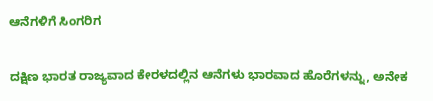ಆನೆಗಳಿಗೆ ಸಿಂಗರಿಗ

ದಕ್ಷಿಣ ಭಾರತ ರಾಜ್ಯವಾದ ಕೇರಳದಲ್ಲಿನ ಆನೆಗಳು ಭಾರವಾದ ಹೊರೆಗಳನ್ನು, ಅನೇಕ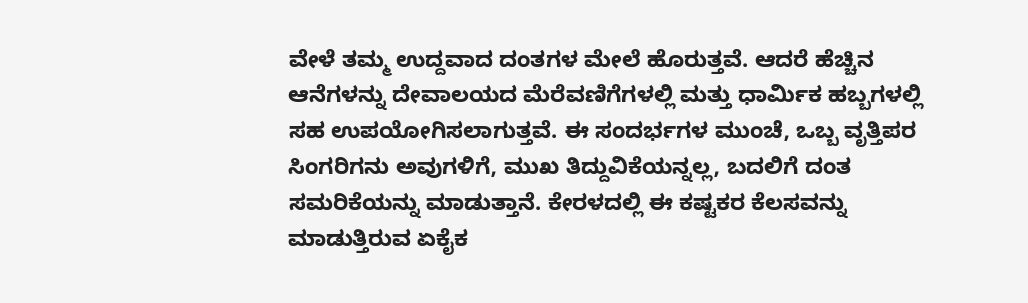ವೇಳೆ ತಮ್ಮ ಉದ್ದವಾದ ದಂತಗಳ ಮೇಲೆ ಹೊರುತ್ತವೆ. ಆದರೆ ಹೆಚ್ಚಿನ ಆನೆಗಳನ್ನು ದೇವಾಲಯದ ಮೆರೆವಣಿಗೆಗಳಲ್ಲಿ ಮತ್ತು ಧಾರ್ಮಿಕ ಹಬ್ಬಗಳಲ್ಲಿ ಸಹ ಉಪಯೋಗಿಸಲಾಗುತ್ತವೆ. ಈ ಸಂದರ್ಭಗಳ ಮುಂಚೆ, ಒಬ್ಬ ವೃತ್ತಿಪರ ಸಿಂಗರಿಗನು ಅವುಗಳಿಗೆ, ಮುಖ ತಿದ್ದುವಿಕೆಯನ್ನಲ್ಲ, ಬದಲಿಗೆ ದಂತ ಸಮರಿಕೆಯನ್ನು ಮಾಡುತ್ತಾನೆ. ಕೇರಳದಲ್ಲಿ ಈ ಕಷ್ಟಕರ ಕೆಲಸವನ್ನು ಮಾಡುತ್ತಿರುವ ಏಕೈಕ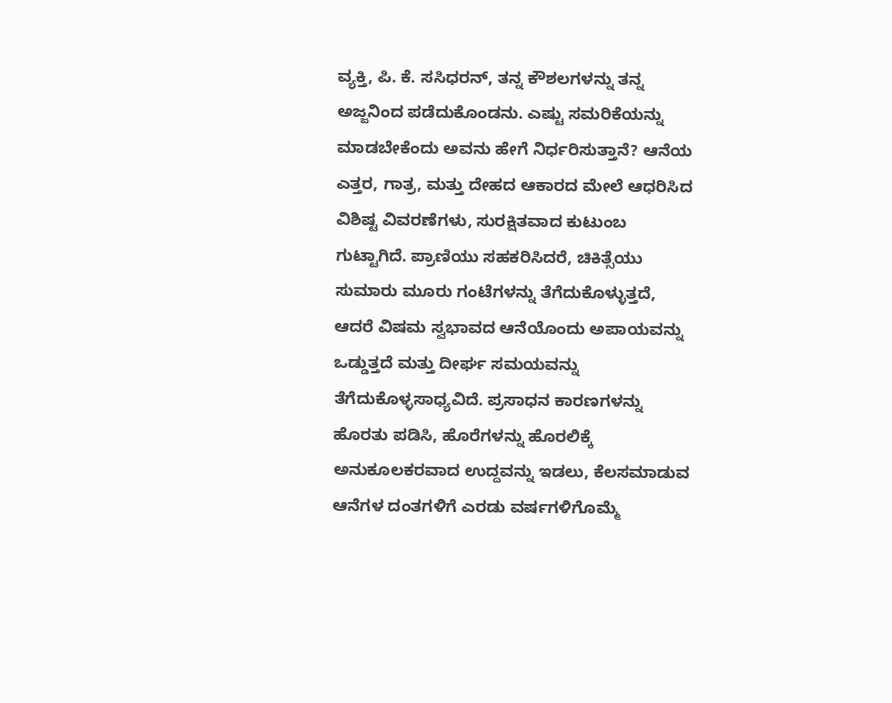ವ್ಯಕ್ತಿ, ಪಿ. ಕೆ. ಸಸಿಧರನ್‌, ತನ್ನ ಕೌಶಲಗಳನ್ನು ತನ್ನ ಅಜ್ಜನಿಂದ ಪಡೆದುಕೊಂಡನು. ಎಷ್ಟು ಸಮರಿಕೆಯನ್ನು ಮಾಡಬೇಕೆಂದು ಅವನು ಹೇಗೆ ನಿರ್ಧರಿಸುತ್ತಾನೆ? ಆನೆಯ ಎತ್ತರ, ಗಾತ್ರ, ಮತ್ತು ದೇಹದ ಆಕಾರದ ಮೇಲೆ ಆಧರಿಸಿದ ವಿಶಿಷ್ಟ ವಿವರಣೆಗಳು, ಸುರಕ್ಷಿತವಾದ ಕುಟುಂಬ ಗುಟ್ಟಾಗಿದೆ. ಪ್ರಾಣಿಯು ಸಹಕರಿಸಿದರೆ, ಚಿಕಿತ್ಸೆಯು ಸುಮಾರು ಮೂರು ಗಂಟೆಗಳನ್ನು ತೆಗೆದುಕೊಳ್ಳುತ್ತದೆ, ಆದರೆ ವಿಷಮ ಸ್ವಭಾವದ ಆನೆಯೊಂದು ಅಪಾಯವನ್ನು ಒಡ್ಡುತ್ತದೆ ಮತ್ತು ದೀರ್ಘ ಸಮಯವನ್ನು ತೆಗೆದುಕೊಳ್ಳಸಾಧ್ಯವಿದೆ. ಪ್ರಸಾಧನ ಕಾರಣಗಳನ್ನು ಹೊರತು ಪಡಿಸಿ, ಹೊರೆಗಳನ್ನು ಹೊರಲಿಕ್ಕೆ ಅನುಕೂಲಕರವಾದ ಉದ್ದವನ್ನು ಇಡಲು, ಕೆಲಸಮಾಡುವ ಆನೆಗಳ ದಂತಗಳಿಗೆ ಎರಡು ವರ್ಷಗಳಿಗೊಮ್ಮೆ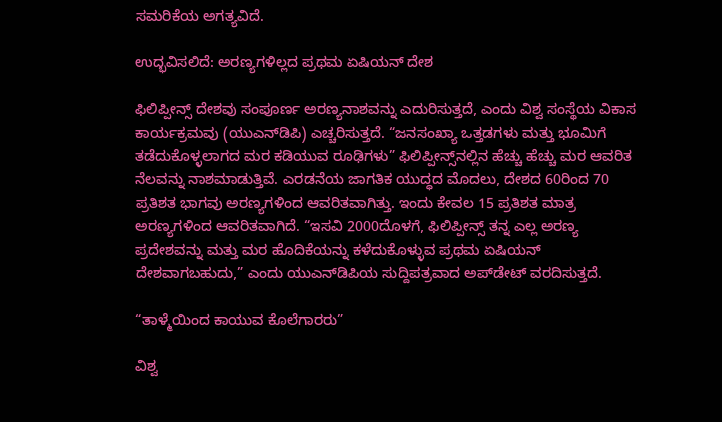ಸಮರಿಕೆಯ ಅಗತ್ಯವಿದೆ.

ಉದ್ಭವಿಸಲಿದೆ: ಅರಣ್ಯಗಳಿಲ್ಲದ ಪ್ರಥಮ ಏಷಿಯನ್‌ ದೇಶ

ಫಿಲಿಪ್ಪೀನ್ಸ್‌ ದೇಶವು ಸಂಪೂರ್ಣ ಅರಣ್ಯನಾಶವನ್ನು ಎದುರಿಸುತ್ತದೆ, ಎಂದು ವಿಶ್ವ ಸಂಸ್ಥೆಯ ವಿಕಾಸ ಕಾರ್ಯಕ್ರಮವು (ಯುಎನ್‌ಡಿಪಿ) ಎಚ್ಚರಿಸುತ್ತದೆ. “ಜನಸಂಖ್ಯಾ ಒತ್ತಡಗಳು ಮತ್ತು ಭೂಮಿಗೆ ತಡೆದುಕೊಳ್ಳಲಾಗದ ಮರ ಕಡಿಯುವ ರೂಢಿಗಳು” ಫಿಲಿಪ್ಪೀನ್ಸ್‌ನಲ್ಲಿನ ಹೆಚ್ಚು ಹೆಚ್ಚು ಮರ ಆವರಿತ ನೆಲವನ್ನು ನಾಶಮಾಡುತ್ತಿವೆ. ಎರಡನೆಯ ಜಾಗತಿಕ ಯುದ್ಧದ ಮೊದಲು, ದೇಶದ 60ರಿಂದ 70 ಪ್ರತಿಶತ ಭಾಗವು ಅರಣ್ಯಗಳಿಂದ ಆವರಿತವಾಗಿತ್ತು. ಇಂದು ಕೇವಲ 15 ಪ್ರತಿಶತ ಮಾತ್ರ ಅರಣ್ಯಗಳಿಂದ ಆವರಿತವಾಗಿದೆ. “ಇಸವಿ 2000ದೊಳಗೆ, ಫಿಲಿಪ್ಪೀನ್ಸ್‌ ತನ್ನ ಎಲ್ಲ ಅರಣ್ಯ ಪ್ರದೇಶವನ್ನು ಮತ್ತು ಮರ ಹೊದಿಕೆಯನ್ನು ಕಳೆದುಕೊಳ್ಳುವ ಪ್ರಥಮ ಏಷಿಯನ್‌ ದೇಶವಾಗಬಹುದು,” ಎಂದು ಯುಎನ್‌ಡಿಪಿಯ ಸುದ್ದಿಪತ್ರವಾದ ಅಪ್‌ಡೇಟ್‌ ವರದಿಸುತ್ತದೆ.

“ತಾಳ್ಮೆಯಿಂದ ಕಾಯುವ ಕೊಲೆಗಾರರು”

ವಿಶ್ವ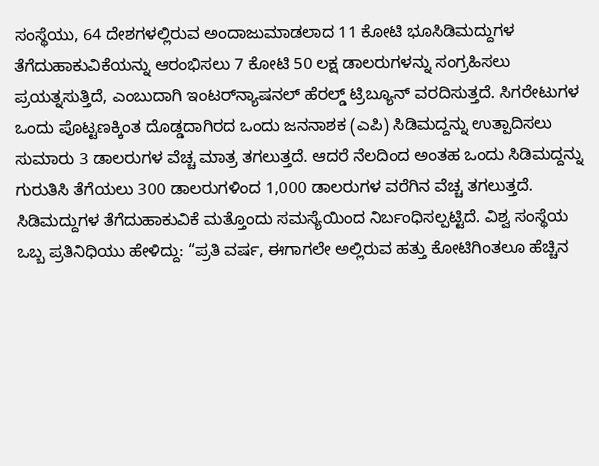ಸಂಸ್ಥೆಯು, 64 ದೇಶಗಳಲ್ಲಿರುವ ಅಂದಾಜುಮಾಡಲಾದ 11 ಕೋಟಿ ಭೂಸಿಡಿಮದ್ದುಗಳ ತೆಗೆದುಹಾಕುವಿಕೆಯನ್ನು ಆರಂಭಿಸಲು 7 ಕೋಟಿ 50 ಲಕ್ಷ ಡಾಲರುಗಳನ್ನು ಸಂಗ್ರಹಿಸಲು ಪ್ರಯತ್ನಸುತ್ತಿದೆ, ಎಂಬುದಾಗಿ ಇಂಟರ್‌ನ್ಯಾಷನಲ್‌ ಹೆರಲ್ಡ್‌ ಟ್ರಿಬ್ಯೂನ್‌ ವರದಿಸುತ್ತದೆ. ಸಿಗರೇಟುಗಳ ಒಂದು ಪೊಟ್ಟಣಕ್ಕಿಂತ ದೊಡ್ಡದಾಗಿರದ ಒಂದು ಜನನಾಶಕ (ಎಪಿ) ಸಿಡಿಮದ್ದನ್ನು ಉತ್ಪಾದಿಸಲು ಸುಮಾರು 3 ಡಾಲರುಗಳ ವೆಚ್ಚ ಮಾತ್ರ ತಗಲುತ್ತದೆ. ಆದರೆ ನೆಲದಿಂದ ಅಂತಹ ಒಂದು ಸಿಡಿಮದ್ದನ್ನು ಗುರುತಿಸಿ ತೆಗೆಯಲು 300 ಡಾಲರುಗಳಿಂದ 1,000 ಡಾಲರುಗಳ ವರೆಗಿನ ವೆಚ್ಚ ತಗಲುತ್ತದೆ. ಸಿಡಿಮದ್ದುಗಳ ತೆಗೆದುಹಾಕುವಿಕೆ ಮತ್ತೊಂದು ಸಮಸ್ಯೆಯಿಂದ ನಿರ್ಬಂಧಿಸಲ್ಪಟ್ಟಿದೆ. ವಿಶ್ವ ಸಂಸ್ಥೆಯ ಒಬ್ಬ ಪ್ರತಿನಿಧಿಯು ಹೇಳಿದ್ದು: “ಪ್ರತಿ ವರ್ಷ, ಈಗಾಗಲೇ ಅಲ್ಲಿರುವ ಹತ್ತು ಕೋಟಿಗಿಂತಲೂ ಹೆಚ್ಚಿನ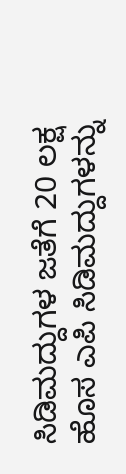ಸಿಡಿಮದ್ದುಗಳ ಜತೆಗೆ 20 ಲಕ್ಷ ಹೊಸ ಎಪಿ ಸಿಡಿಮದ್ದುಗಳನ್ನು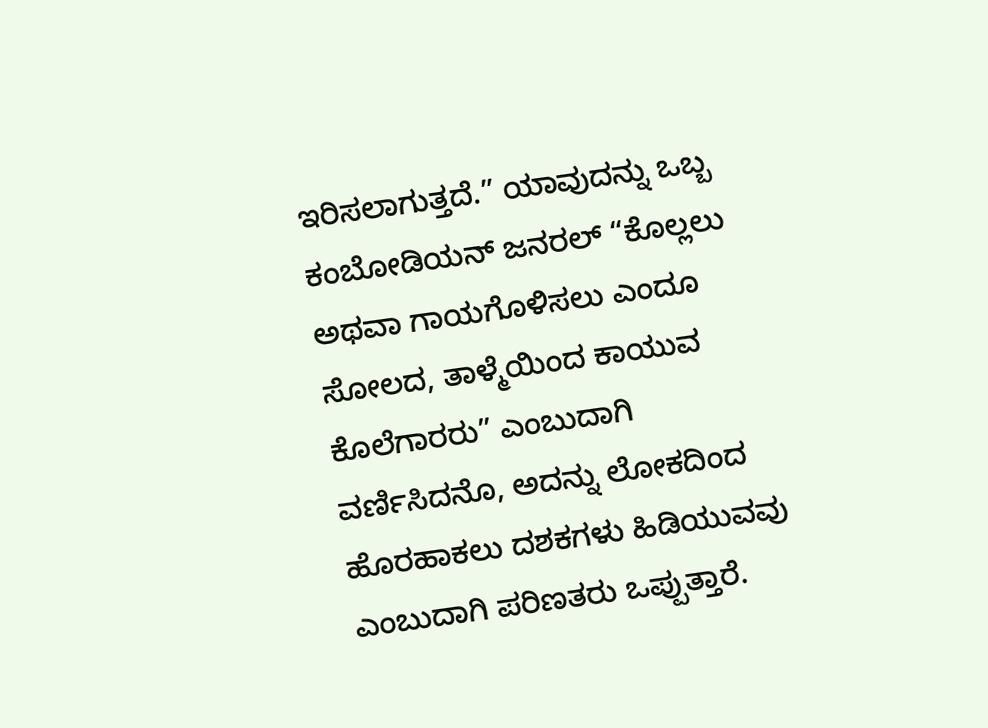ಇರಿಸಲಾಗುತ್ತದೆ.” ಯಾವುದನ್ನು ಒಬ್ಬ ಕಂಬೋಡಿಯನ್‌ ಜನರಲ್‌ “ಕೊಲ್ಲಲು ಅಥವಾ ಗಾಯಗೊಳಿಸಲು ಎಂದೂ ಸೋಲದ, ತಾಳ್ಮೆಯಿಂದ ಕಾಯುವ ಕೊಲೆಗಾರರು” ಎಂಬುದಾಗಿ ವರ್ಣಿಸಿದನೊ, ಅದನ್ನು ಲೋಕದಿಂದ ಹೊರಹಾಕಲು ದಶಕಗಳು ಹಿಡಿಯುವವು ಎಂಬುದಾಗಿ ಪರಿಣತರು ಒಪ್ಪುತ್ತಾರೆ.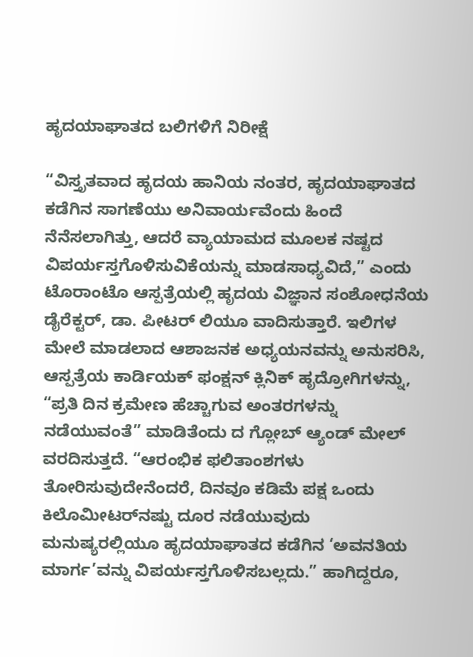ಹೃದಯಾಘಾತದ ಬಲಿಗಳಿಗೆ ನಿರೀಕ್ಷೆ

“ವಿಸ್ತೃತವಾದ ಹೃದಯ ಹಾನಿಯ ನಂತರ, ಹೃದಯಾಘಾತದ ಕಡೆಗಿನ ಸಾಗಣೆಯು ಅನಿವಾರ್ಯವೆಂದು ಹಿಂದೆ ನೆನೆಸಲಾಗಿತ್ತು, ಆದರೆ ವ್ಯಾಯಾಮದ ಮೂಲಕ ನಷ್ಟದ ವಿಪರ್ಯಸ್ತಗೊಳಿಸುವಿಕೆಯನ್ನು ಮಾಡಸಾಧ್ಯವಿದೆ,” ಎಂದು ಟೊರಾಂಟೊ ಆಸ್ಪತ್ರೆಯಲ್ಲಿ ಹೃದಯ ವಿಜ್ಞಾನ ಸಂಶೋಧನೆಯ ಡೈರೆಕ್ಟರ್‌, ಡಾ. ಪೀಟರ್‌ ಲಿಯೂ ವಾದಿಸುತ್ತಾರೆ. ಇಲಿಗಳ ಮೇಲೆ ಮಾಡಲಾದ ಆಶಾಜನಕ ಅಧ್ಯಯನವನ್ನು ಅನುಸರಿಸಿ, ಆಸ್ಪತ್ರೆಯ ಕಾರ್ಡಿಯಕ್‌ ಫಂಕ್ಷನ್‌ ಕ್ಲಿನಿಕ್‌ ಹೃದ್ರೋಗಿಗಳನ್ನು, “ಪ್ರತಿ ದಿನ ಕ್ರಮೇಣ ಹೆಚ್ಚಾಗುವ ಅಂತರಗಳನ್ನು ನಡೆಯುವಂತೆ” ಮಾಡಿತೆಂದು ದ ಗ್ಲೋಬ್‌ ಆ್ಯಂಡ್‌ ಮೇಲ್‌ ವರದಿಸುತ್ತದೆ. “ಆರಂಭಿಕ ಫಲಿತಾಂಶಗಳು ತೋರಿಸುವುದೇನೆಂದರೆ, ದಿನವೂ ಕಡಿಮೆ ಪಕ್ಷ ಒಂದು ಕಿಲೊಮೀಟರ್‌ನಷ್ಟು ದೂರ ನಡೆಯುವುದು ಮನುಷ್ಯರಲ್ಲಿಯೂ ಹೃದಯಾಘಾತದ ಕಡೆಗಿನ ‘ಅವನತಿಯ ಮಾರ್ಗ’ವನ್ನು ವಿಪರ್ಯಸ್ತಗೊಳಿಸಬಲ್ಲದು.” ಹಾಗಿದ್ದರೂ,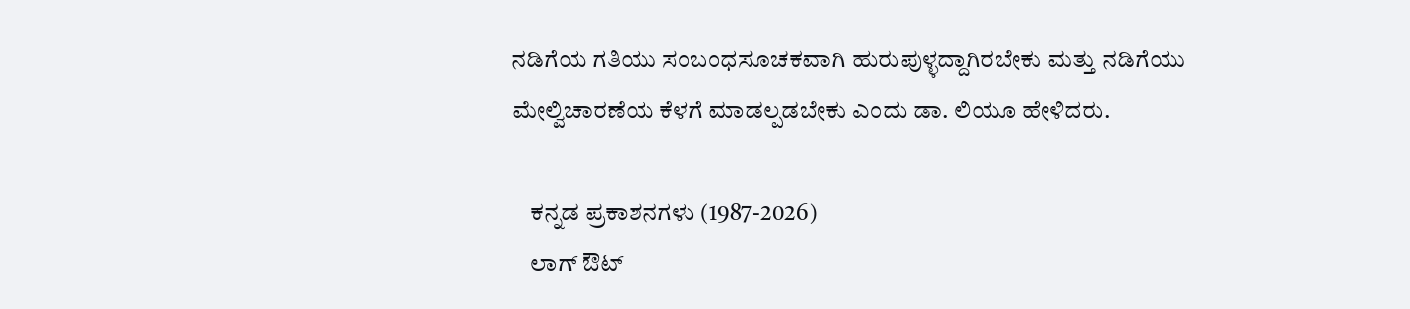ನಡಿಗೆಯ ಗತಿಯು ಸಂಬಂಧಸೂಚಕವಾಗಿ ಹುರುಪುಳ್ಳದ್ದಾಗಿರಬೇಕು ಮತ್ತು ನಡಿಗೆಯು ಮೇಲ್ವಿಚಾರಣೆಯ ಕೆಳಗೆ ಮಾಡಲ್ಪಡಬೇಕು ಎಂದು ಡಾ. ಲಿಯೂ ಹೇಳಿದರು.

    ಕನ್ನಡ ಪ್ರಕಾಶನಗಳು (1987-2026)
    ಲಾಗ್ ಔಟ್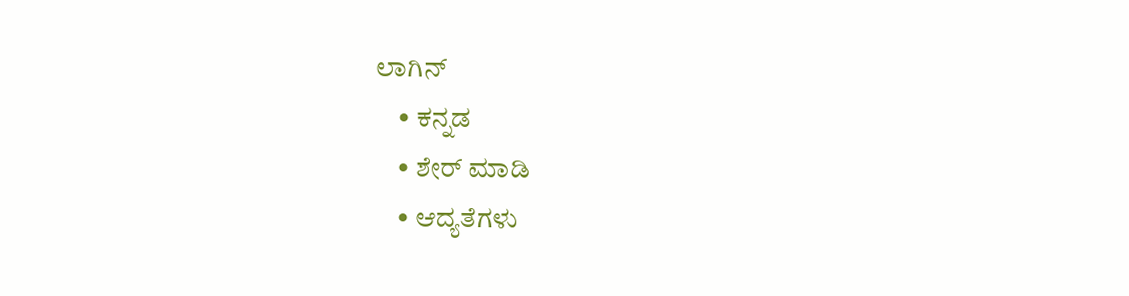ಲಾಗಿನ್
    • ಕನ್ನಡ
    • ಶೇರ್ ಮಾಡಿ
    • ಆದ್ಯತೆಗಳು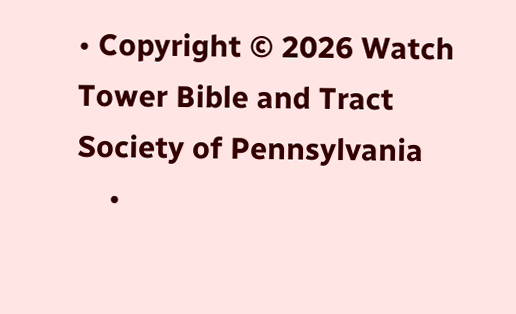• Copyright © 2026 Watch Tower Bible and Tract Society of Pennsylvania
    •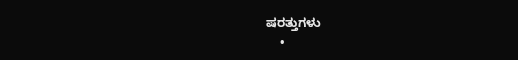ಷರತ್ತುಗಳು
    •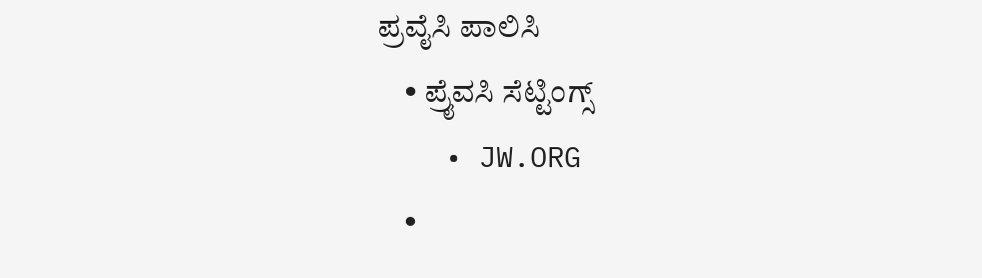ಪ್ರವೈಸಿ ಪಾಲಿಸಿ
    • ಪ್ರೈವಸಿ ಸೆಟ್ಟಿಂಗ್ಸ್
    • JW.ORG
    •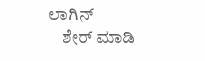ಲಾಗಿನ್
    ಶೇರ್ ಮಾಡಿ